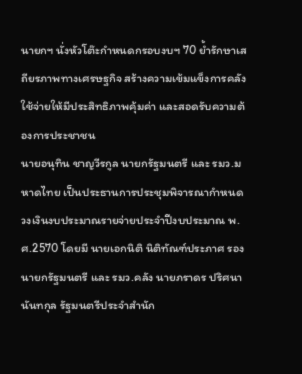นายกฯ นั่งหัวโต๊ะกำหนดกรอบงบฯ 70 ย้ำรักษาเสถียรภาพทางเศรษฐกิจ สร้างความเข้มแข็งการคลัง ใช้จ่ายให้มีประสิทธิภาพคุ้มค่า และสอดรับความต้องการประชาชน
นายอนุทิน ชาญวีรกูล นายกรัฐมนตรี และ รมว.มหาดไทย เป็นประธานการประชุมพิจารณากำหนดวงเงินงบประมาณรายจ่ายประจำปีงบประมาณ พ.ศ.2570 โดยมี นายเอกนิติ นิติทัณฑ์ประภาศ รองนายกรัฐมนตรี และ รมว.คลัง นายภราดร ปริศนานันทกุล รัฐมนตรีประจำสำนัก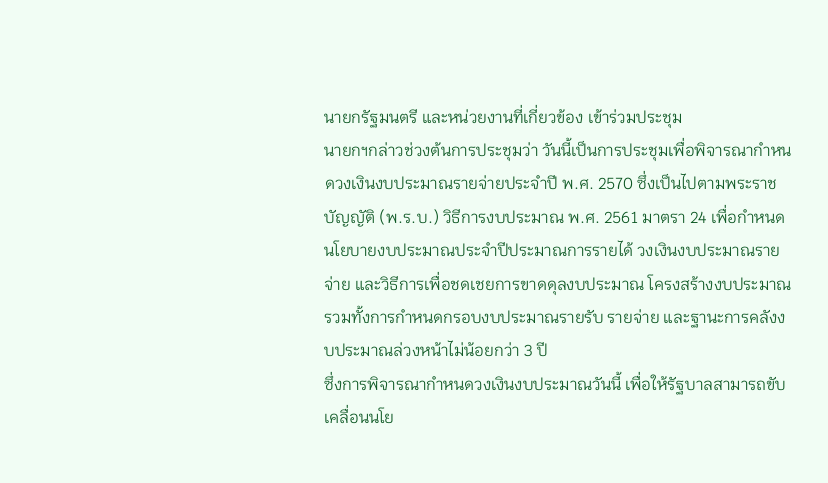นายกรัฐมนตรี และหน่วยงานที่เกี่ยวข้อง เข้าร่วมประชุม
นายกฯกล่าวช่วงต้นการประชุมว่า วันนี้เป็นการประชุมเพื่อพิจารณากำหนดวงเงินงบประมาณรายจ่ายประจำปี พ.ศ. 2570 ซึ่งเป็นไปตามพระราชบัญญัติ (พ.ร.บ.) วิธีการงบประมาณ พ.ศ. 2561 มาตรา 24 เพื่อกำหนดนโยบายงบประมาณประจำปีประมาณการรายได้ วงเงินงบประมาณรายจ่าย และวิธีการเพื่อชดเชยการขาดดุลงบประมาณ โครงสร้างงบประมาณ รวมทั้งการกำหนดกรอบงบประมาณรายรับ รายจ่าย และฐานะการคลังงบประมาณล่วงหน้าไม่น้อยกว่า 3 ปี
ซึ่งการพิจารณากำหนดวงเงินงบประมาณวันนี้ เพื่อให้รัฐบาลสามารถขับเคลื่อนนโย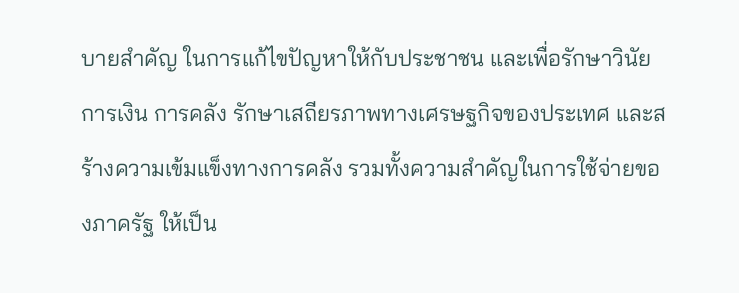บายสำคัญ ในการแก้ไขปัญหาให้กับประชาชน และเพื่อรักษาวินัยการเงิน การคลัง รักษาเสถียรภาพทางเศรษฐกิจของประเทศ และสร้างความเข้มแข็งทางการคลัง รวมทั้งความสำคัญในการใช้จ่ายของภาครัฐ ให้เป็น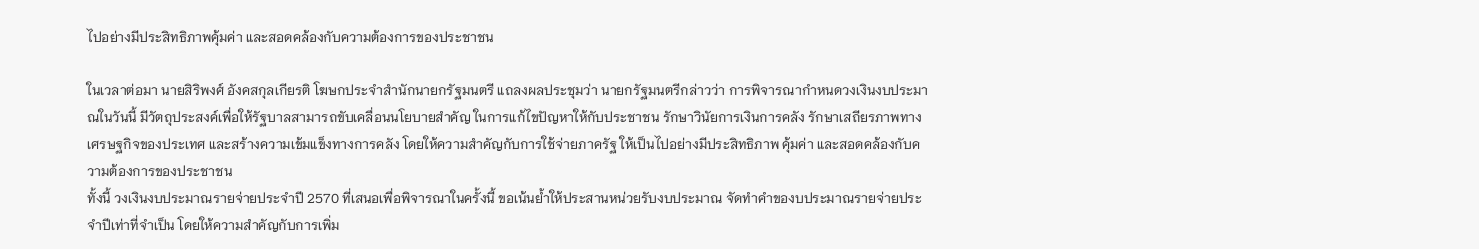ไปอย่างมีประสิทธิภาพคุ้มค่า และสอดคล้องกับความต้องการของประชาชน

ในเวลาต่อมา นายสิริพงศ์ อังคสกุลเกียรติ โฆษกประจำสำนักนายกรัฐมนตรี แถลงผลประชุมว่า นายกรัฐมนตรีกล่าวว่า การพิจารณากำหนดวงเงินงบประมาณในวันนี้ มีวัตถุประสงค์เพื่อให้รัฐบาลสามารถขับเคลื่อนนโยบายสำคัญ ในการแก้ไขปัญหาให้กับประชาชน รักษาวินัยการเงินการคลัง รักษาเสถียรภาพทางเศรษฐกิจของประเทศ และสร้างความเข้มแข็งทางการคลัง โดยให้ความสำคัญกับการใช้จ่ายภาครัฐ ให้เป็นไปอย่างมีประสิทธิภาพ คุ้มค่า และสอดคล้องกับความต้องการของประชาชน
ทั้งนี้ วงเงินงบประมาณรายจ่ายประจำปี 2570 ที่เสนอเพื่อพิจารณาในครั้งนี้ ขอเน้นย้ำให้ประสานหน่วยรับงบประมาณ จัดทำคำของบประมาณรายจ่ายประจำปีเท่าที่จำเป็น โดยให้ความสำคัญกับการเพิ่ม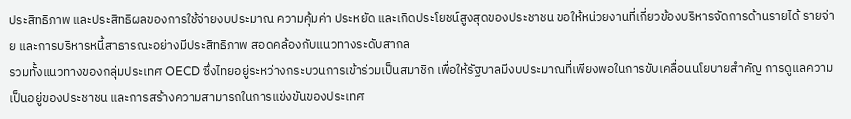ประสิทธิภาพ และประสิทธิผลของการใช้จ่ายงบประมาณ ความคุ้มค่า ประหยัด และเกิดประโยชน์สูงสุดของประชาชน ขอให้หน่วยงานที่เกี่ยวข้องบริหารจัดการด้านรายได้ รายจ่าย และการบริหารหนี้สาธารณะอย่างมีประสิทธิภาพ สอดคล้องกับแนวทางระดับสากล
รวมทั้งแนวทางของกลุ่มประเทศ OECD ซึ่งไทยอยู่ระหว่างกระบวนการเข้าร่วมเป็นสมาชิก เพื่อให้รัฐบาลมีงบประมาณที่เพียงพอในการขับเคลื่อนนโยบายสำคัญ การดูแลความเป็นอยู่ของประชาชน และการสร้างความสามารถในการแข่งขันของประเทศ